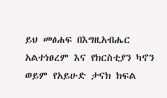ይህ መፅሐፍ በእግዚአብሔር አልተነፀረም እና የክርስቲያን ካኖን ወይም የአይሁድ ታናክ ክፍል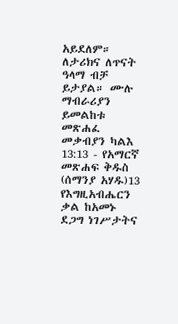አይደለም። ለታሪክና ለጥናት ዓላማ ብቻ ይታያል። ሙሉ ማብራሪያን ይመልከቱ መጽሐፈ መቃብያን ካልእ 13:13 - የአማርኛ መጽሐፍ ቅዱስ (ሰማንያ አሃዱ)13 የእግዚአብሔርን ቃል ከአመኑ ደጋግ ነገሥታትና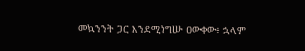መኳንንት ጋር እንደሚነግሡ ዐውቀው፥ ኋላም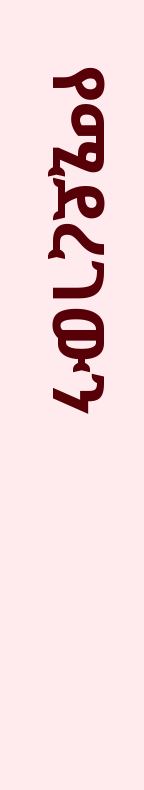የሚደረገውን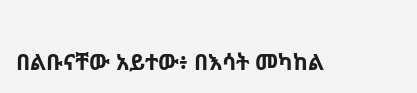በልቡናቸው አይተው፥ በእሳት መካከል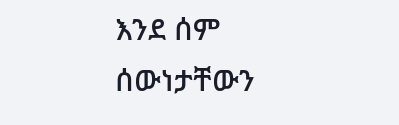እንደ ሰም ሰውነታቸውን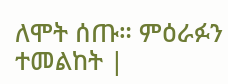ለሞት ሰጡ። ምዕራፉን ተመልከት |